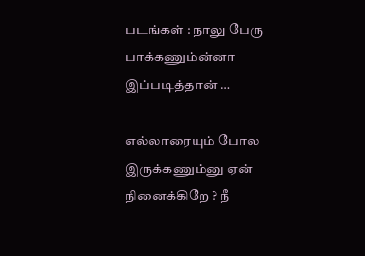படங்கள் : நாலு பேரு பாக்கணும்ன்னா இப்படித்தான் …

எல்லாரையும் போல இருக்கணும்னு ஏன் நினைக்கிறே ? நீ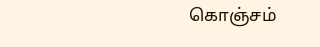கொஞ்சம்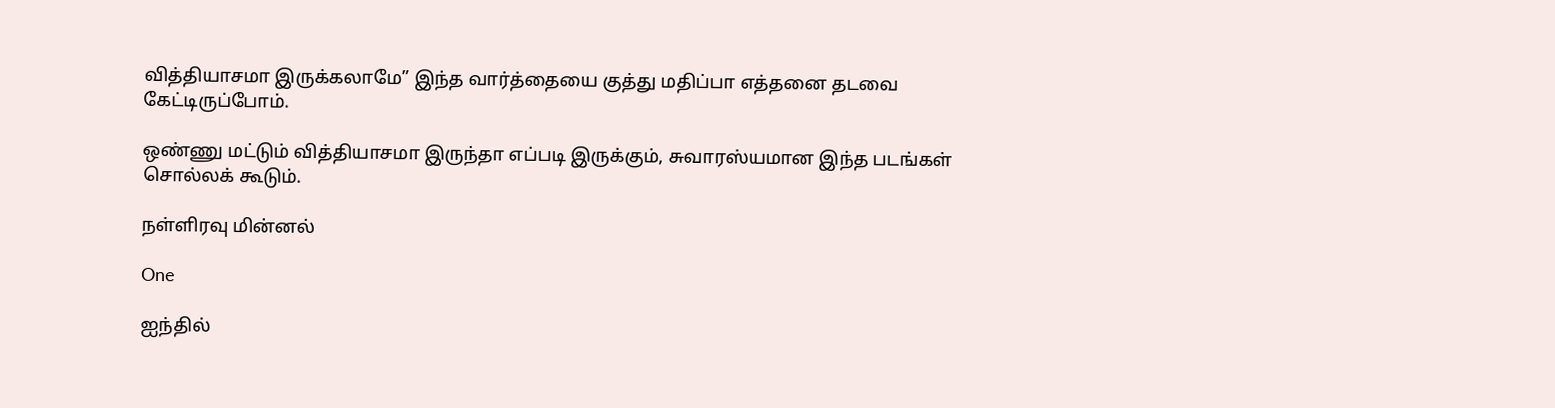வித்தியாசமா இருக்கலாமே” இந்த வார்த்தையை குத்து மதிப்பா எத்தனை தடவை கேட்டிருப்போம்.

ஒண்ணு மட்டும் வித்தியாசமா இருந்தா எப்படி இருக்கும், சுவாரஸ்யமான இந்த படங்கள் சொல்லக் கூடும்.

நள்ளிரவு மின்னல்

One

ஐந்தில்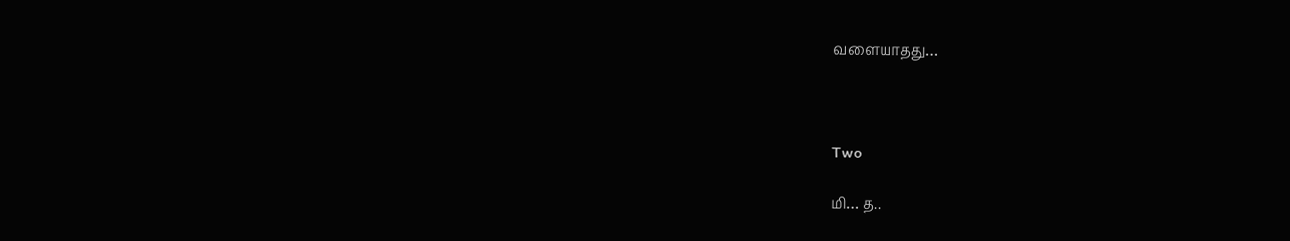வளையாதது…



Two

மி… த..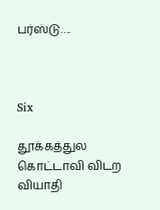பர்ஸ்டு….



Six

தூக்கத்துல கொட்டாவி விடற வியாதி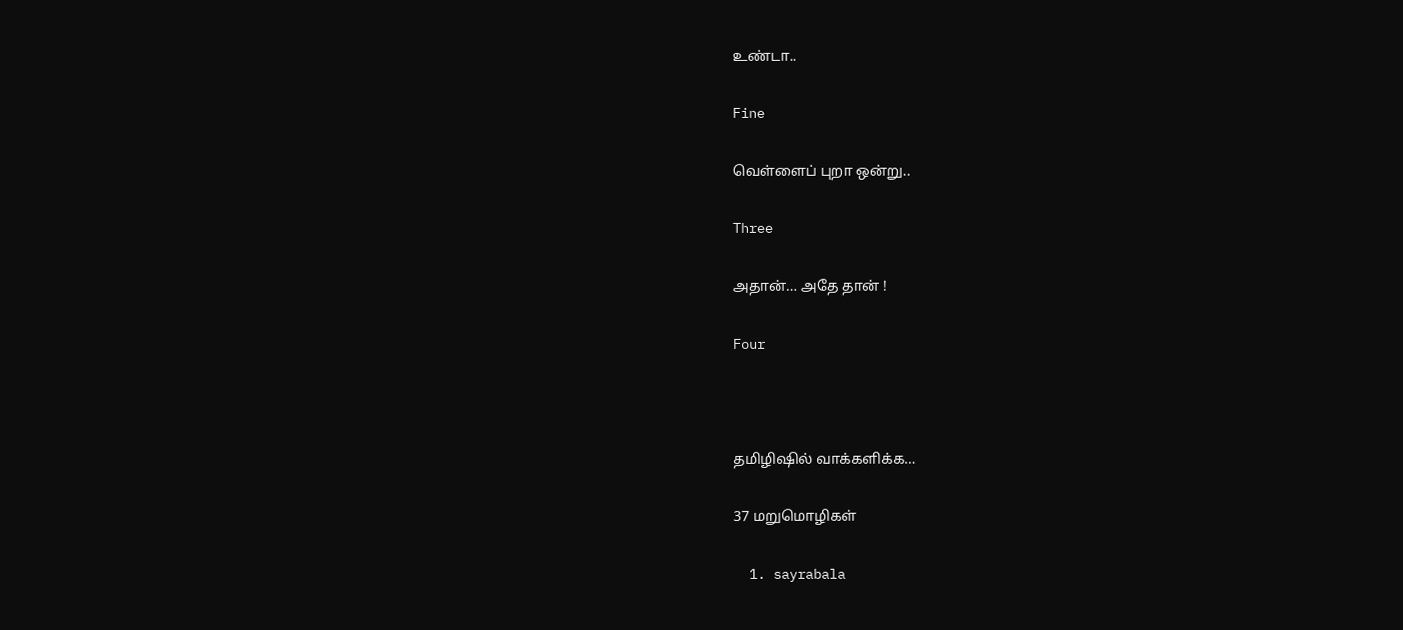உண்டா..

Fine

வெள்ளைப் புறா ஒன்று..

Three

அதான்… அதே தான் !

Four



தமிழிஷில் வாக்களிக்க…

37 மறுமொழிகள்

  1. sayrabala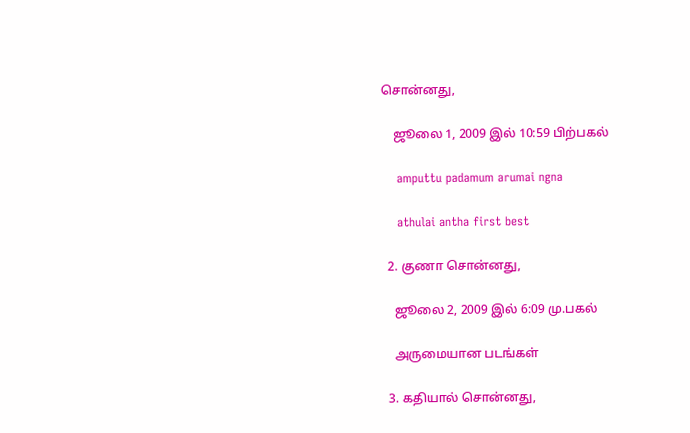சொன்னது,

    ஜூலை 1, 2009 இல் 10:59 பிற்பகல்

    amputtu padamum arumai ngna

    athulai antha first best

  2. குணா சொன்னது,

    ஜூலை 2, 2009 இல் 6:09 மு.பகல்

    அருமையான படங்கள்

  3. கதியால் சொன்னது,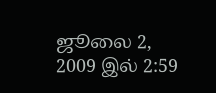ஜூலை 2, 2009 இல் 2:59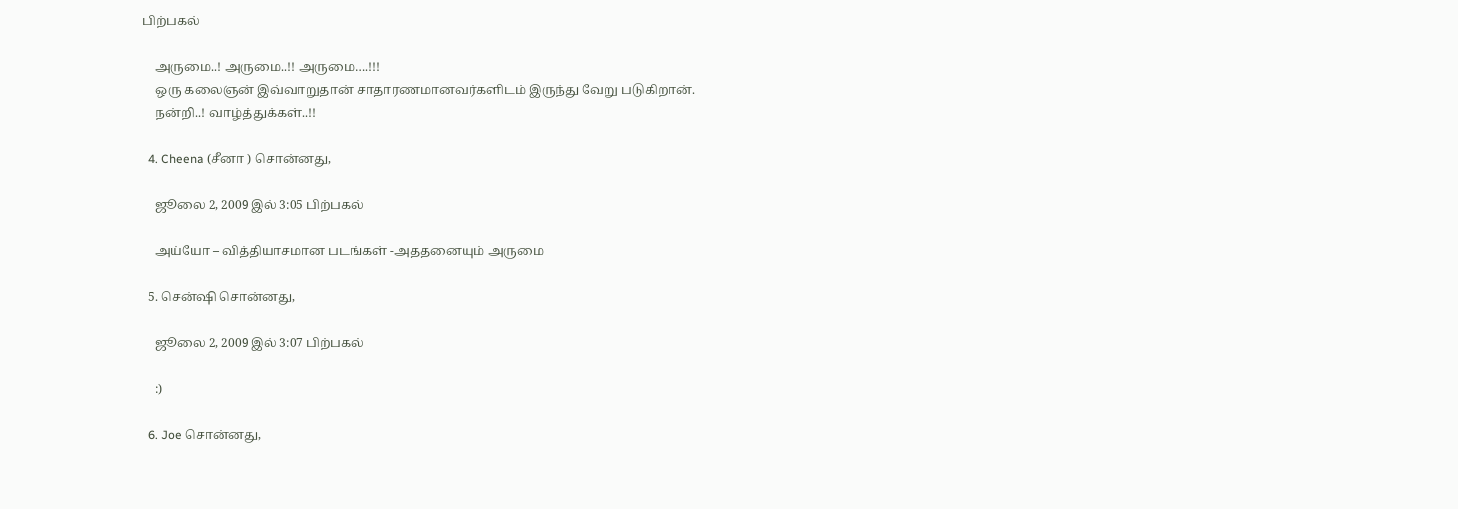பிற்பகல்

    அருமை..! அருமை..!! அருமை….!!!
    ஒரு கலைஞன் இவ்வாறுதான் சாதாரணமானவர்களிடம் இருந்து வேறு படுகிறான்.
    நன்றி..! வாழ்த்துக்கள்..!!

  4. Cheena (சீனா ) சொன்னது,

    ஜூலை 2, 2009 இல் 3:05 பிற்பகல்

    அய்யோ – வித்தியாசமான படங்கள் -அததனையும் அருமை

  5. சென்ஷி சொன்னது,

    ஜூலை 2, 2009 இல் 3:07 பிற்பகல்

    :)

  6. Joe சொன்னது,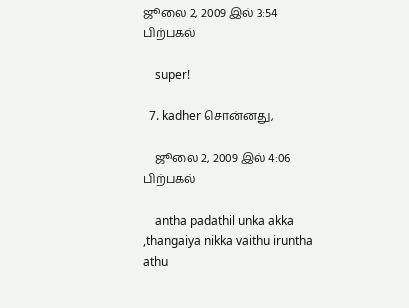ஜூலை 2, 2009 இல் 3:54 பிற்பகல்

    super!

  7. kadher சொன்னது,

    ஜூலை 2, 2009 இல் 4:06 பிற்பகல்

    antha padathil unka akka ,thangaiya nikka vaithu iruntha athu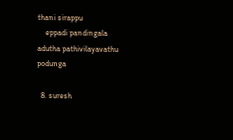thani sirappu
    eppadi pandingala adutha pathivilayavathu podunga

  8. suresh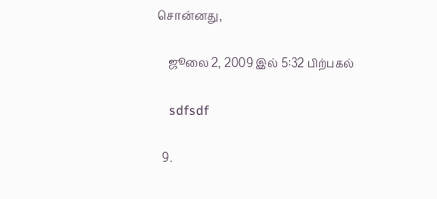சொன்னது,

    ஜூலை 2, 2009 இல் 5:32 பிற்பகல்

    sdfsdf

  9.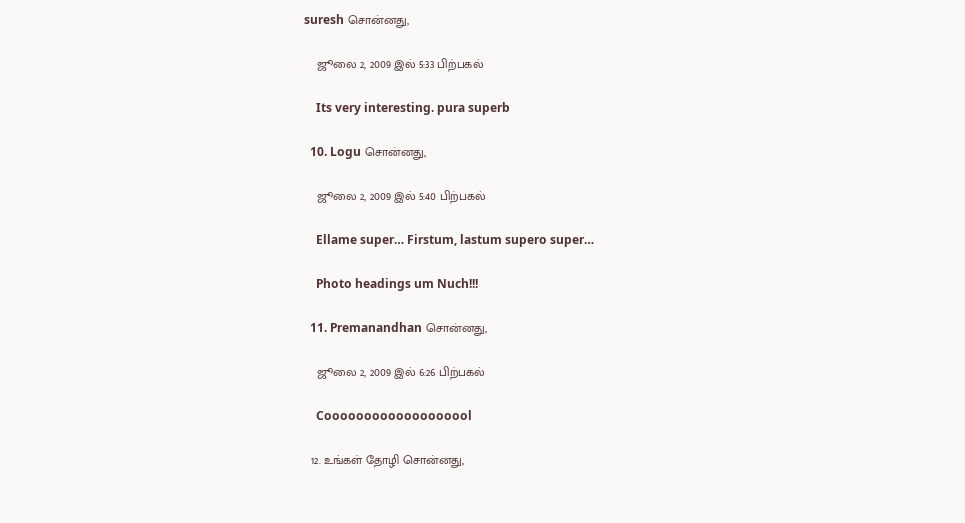suresh சொன்னது,

    ஜூலை 2, 2009 இல் 5:33 பிற்பகல்

    Its very interesting. pura superb

  10. Logu சொன்னது,

    ஜூலை 2, 2009 இல் 5:40 பிற்பகல்

    Ellame super… Firstum, lastum supero super…

    Photo headings um Nuch!!!

  11. Premanandhan சொன்னது,

    ஜூலை 2, 2009 இல் 6:26 பிற்பகல்

    Cooooooooooooooooool

  12. உங்கள் தோழி சொன்னது,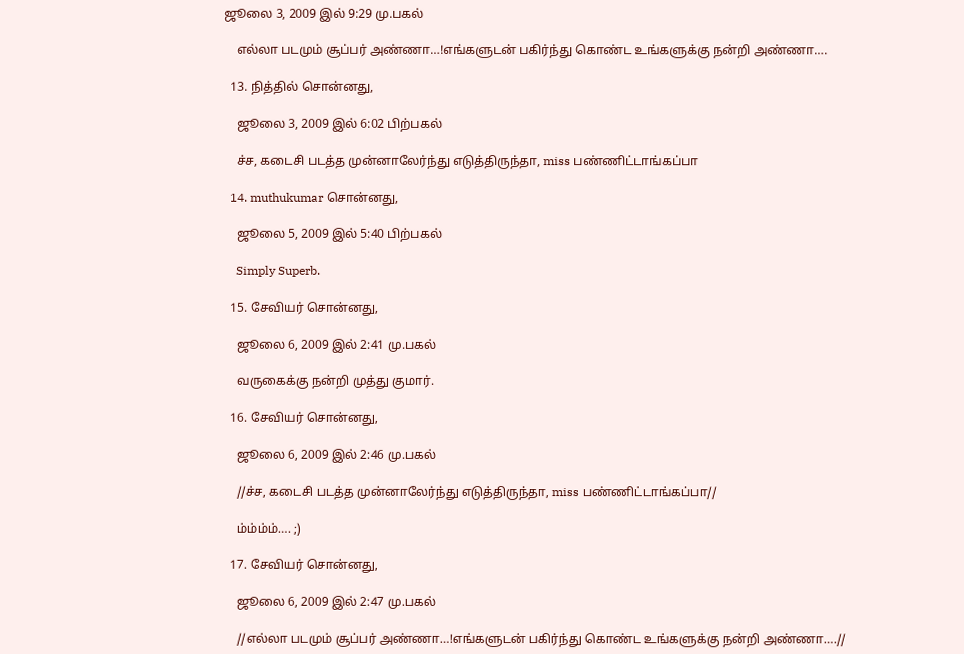ஜூலை 3, 2009 இல் 9:29 மு.பகல்

    எல்லா படமும் சூப்பர் அண்ணா…!எங்களுடன் பகிர்ந்து கொண்ட உங்களுக்கு நன்றி அண்ணா….

  13. நித்தில் சொன்னது,

    ஜூலை 3, 2009 இல் 6:02 பிற்பகல்

    ச்ச, கடைசி படத்த முன்னாலேர்ந்து எடுத்திருந்தா, miss பண்ணிட்டாங்கப்பா

  14. muthukumar சொன்னது,

    ஜூலை 5, 2009 இல் 5:40 பிற்பகல்

    Simply Superb.

  15. சேவியர் சொன்னது,

    ஜூலை 6, 2009 இல் 2:41 மு.பகல்

    வருகைக்கு நன்றி முத்து குமார்.

  16. சேவியர் சொன்னது,

    ஜூலை 6, 2009 இல் 2:46 மு.பகல்

    //ச்ச, கடைசி படத்த முன்னாலேர்ந்து எடுத்திருந்தா, miss பண்ணிட்டாங்கப்பா//

    ம்ம்ம்ம்…. ;)

  17. சேவியர் சொன்னது,

    ஜூலை 6, 2009 இல் 2:47 மு.பகல்

    //எல்லா படமும் சூப்பர் அண்ணா…!எங்களுடன் பகிர்ந்து கொண்ட உங்களுக்கு நன்றி அண்ணா….//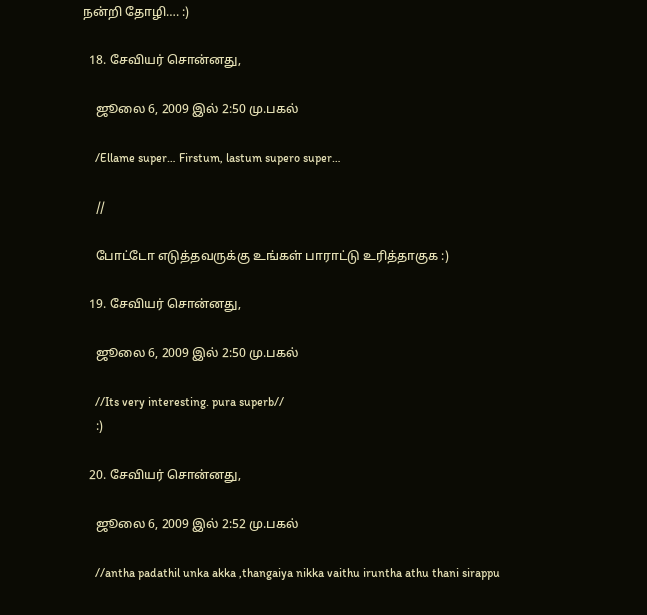நன்றி தோழி…. :)

  18. சேவியர் சொன்னது,

    ஜூலை 6, 2009 இல் 2:50 மு.பகல்

    /Ellame super… Firstum, lastum supero super…

    //

    போட்டோ எடுத்தவருக்கு உங்கள் பாராட்டு உரித்தாகுக :)

  19. சேவியர் சொன்னது,

    ஜூலை 6, 2009 இல் 2:50 மு.பகல்

    //Its very interesting. pura superb//
    :)

  20. சேவியர் சொன்னது,

    ஜூலை 6, 2009 இல் 2:52 மு.பகல்

    //antha padathil unka akka ,thangaiya nikka vaithu iruntha athu thani sirappu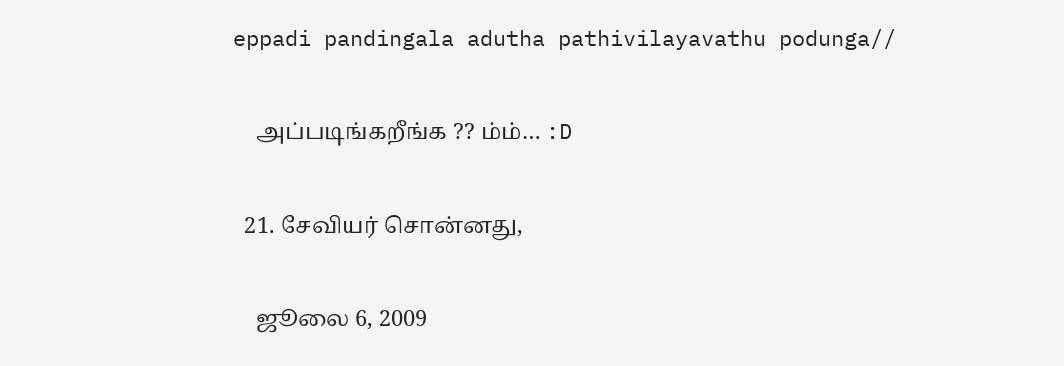eppadi pandingala adutha pathivilayavathu podunga//

    அப்படிங்கறீங்க ?? ம்ம்… :D

  21. சேவியர் சொன்னது,

    ஜூலை 6, 2009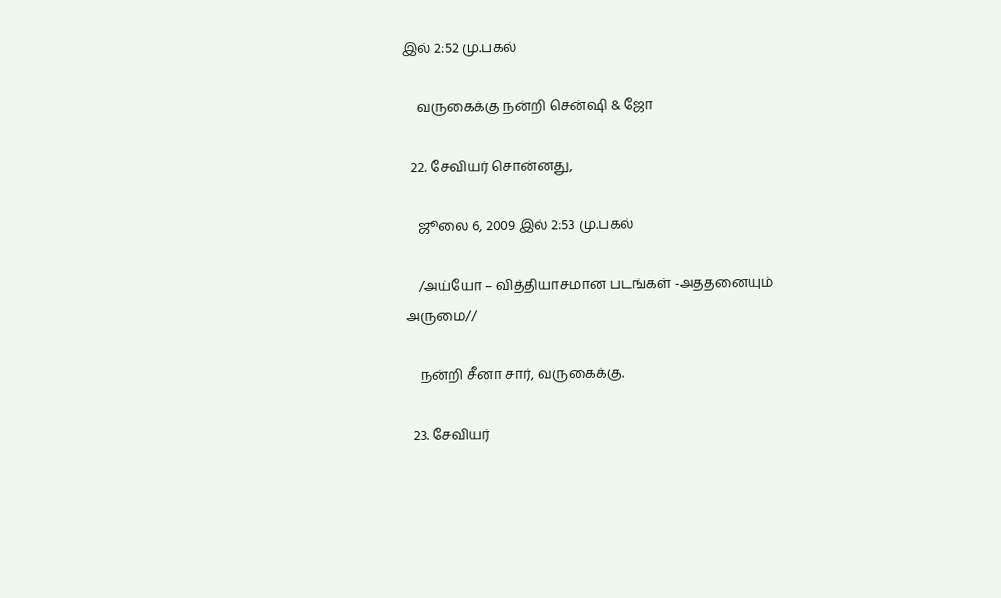இல் 2:52 மு.பகல்

    வருகைக்கு நன்றி சென்ஷி & ஜோ

  22. சேவியர் சொன்னது,

    ஜூலை 6, 2009 இல் 2:53 மு.பகல்

    /அய்யோ – வித்தியாசமான படங்கள் -அததனையும் அருமை//

    நன்றி சீனா சார், வருகைக்கு.

  23. சேவியர்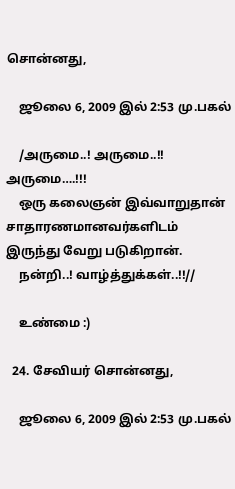சொன்னது,

    ஜூலை 6, 2009 இல் 2:53 மு.பகல்

    /அருமை..! அருமை..!! அருமை….!!!
    ஒரு கலைஞன் இவ்வாறுதான் சாதாரணமானவர்களிடம் இருந்து வேறு படுகிறான்.
    நன்றி..! வாழ்த்துக்கள்..!!//

    உண்மை :)

  24. சேவியர் சொன்னது,

    ஜூலை 6, 2009 இல் 2:53 மு.பகல்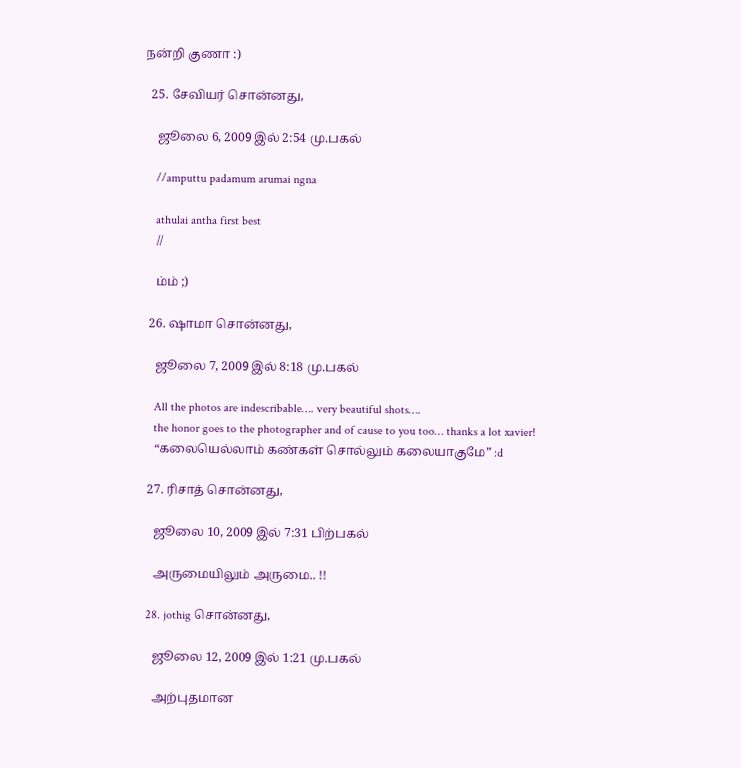நன்றி குணா :)

  25. சேவியர் சொன்னது,

    ஜூலை 6, 2009 இல் 2:54 மு.பகல்

    //amputtu padamum arumai ngna

    athulai antha first best
    //

    ம்ம் ;)

  26. ஷாமா சொன்னது,

    ஜூலை 7, 2009 இல் 8:18 மு.பகல்

    All the photos are indescribable…. very beautiful shots….
    the honor goes to the photographer and of cause to you too… thanks a lot xavier!
    “கலையெல்லாம் கண்கள் சொல்லும் கலையாகுமே” :d

  27. ரிசாத் சொன்னது,

    ஜூலை 10, 2009 இல் 7:31 பிற்பகல்

    அருமையிலும் அருமை.. !!

  28. jothig சொன்னது,

    ஜூலை 12, 2009 இல் 1:21 மு.பகல்

    அற்புதமான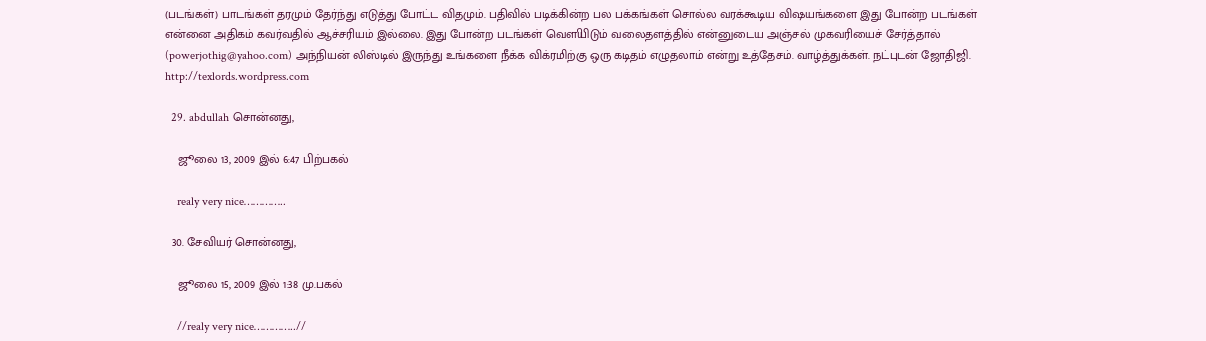(படங்கள்) பாடங்கள் தரமும் தேர்ந்து எடுத்து போட்ட விதமும். பதிவில் படிக்கின்ற பல பக்கங்கள் சொல்ல வரக்கூடிய விஷயங்களை இது போன்ற படங்கள் என்னை அதிகம் கவர்வதில் ஆச்சரியம் இல்லை. இது போன்ற படங்கள் வௌியிடும் வலைதளத்தில் என்னுடைய அஞ்சல் முகவரியைச் சேர்த்தால் (powerjothig@yahoo.com) அந்நியன் லிஸ்டில் இருந்து உங்களை நீக்க விக்ரமிற்கு ஒரு கடிதம் எழுதலாம் என்று உத்தேசம். வாழ்த்துக்கள். நட்புடன் ஜோதிஜி. http://texlords.wordpress.com

  29. abdullah சொன்னது,

    ஜூலை 13, 2009 இல் 6:47 பிற்பகல்

    realy very nice…………..

  30. சேவியர் சொன்னது,

    ஜூலை 15, 2009 இல் 1:38 மு.பகல்

    //realy very nice…………..//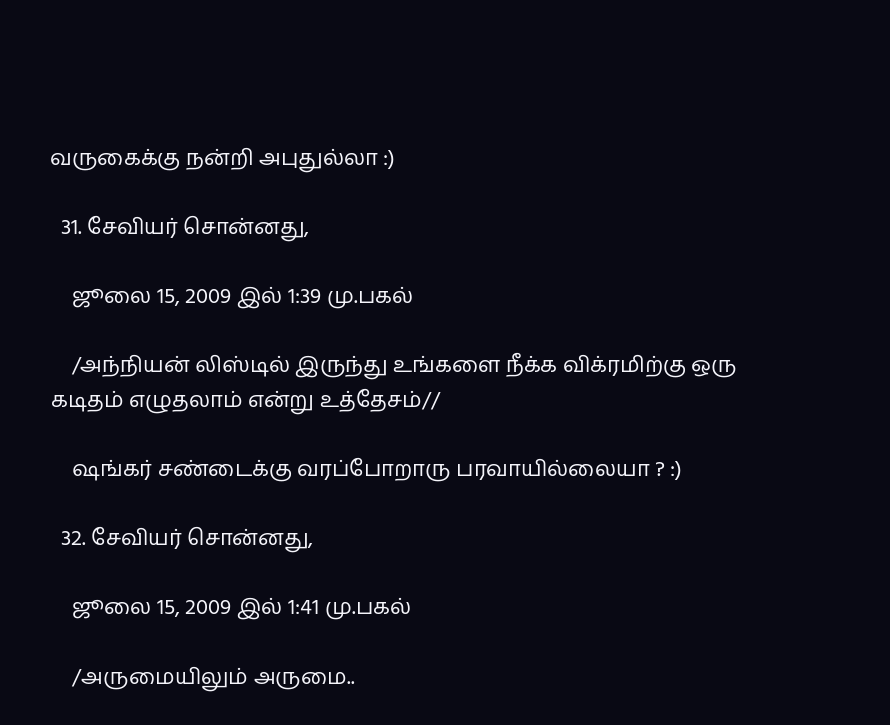வருகைக்கு நன்றி அபுதுல்லா :)

  31. சேவியர் சொன்னது,

    ஜூலை 15, 2009 இல் 1:39 மு.பகல்

    /அந்நியன் லிஸ்டில் இருந்து உங்களை நீக்க விக்ரமிற்கு ஒரு கடிதம் எழுதலாம் என்று உத்தேசம்//

    ஷங்கர் சண்டைக்கு வரப்போறாரு பரவாயில்லையா ? :)

  32. சேவியர் சொன்னது,

    ஜூலை 15, 2009 இல் 1:41 மு.பகல்

    /அருமையிலும் அருமை..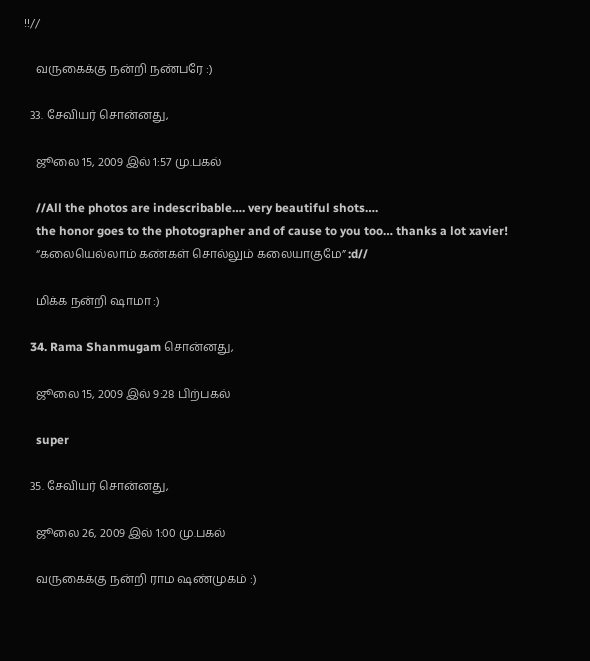!!//

    வருகைக்கு நன்றி நண்பரே :)

  33. சேவியர் சொன்னது,

    ஜூலை 15, 2009 இல் 1:57 மு.பகல்

    //All the photos are indescribable…. very beautiful shots….
    the honor goes to the photographer and of cause to you too… thanks a lot xavier!
    “கலையெல்லாம் கண்கள் சொல்லும் கலையாகுமே” :d//

    மிக்க நன்றி ஷாமா :)

  34. Rama Shanmugam சொன்னது,

    ஜூலை 15, 2009 இல் 9:28 பிற்பகல்

    super

  35. சேவியர் சொன்னது,

    ஜூலை 26, 2009 இல் 1:00 மு.பகல்

    வருகைக்கு நன்றி ராம ஷண்முகம் :)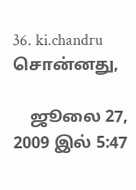36. ki.chandru சொன்னது,

    ஜூலை 27, 2009 இல் 5:47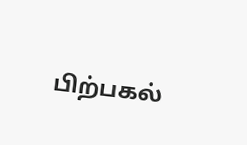பிற்பகல்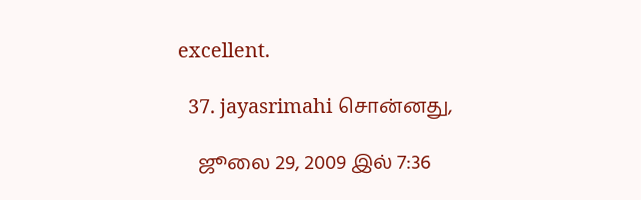excellent.

  37. jayasrimahi சொன்னது,

    ஜூலை 29, 2009 இல் 7:36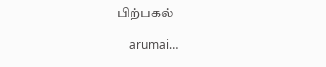பிற்பகல்

    arumai…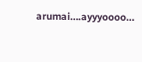arumai….ayyyoooo…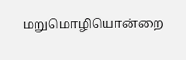மறுமொழியொன்றை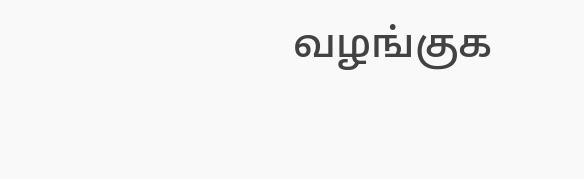வழங்குக